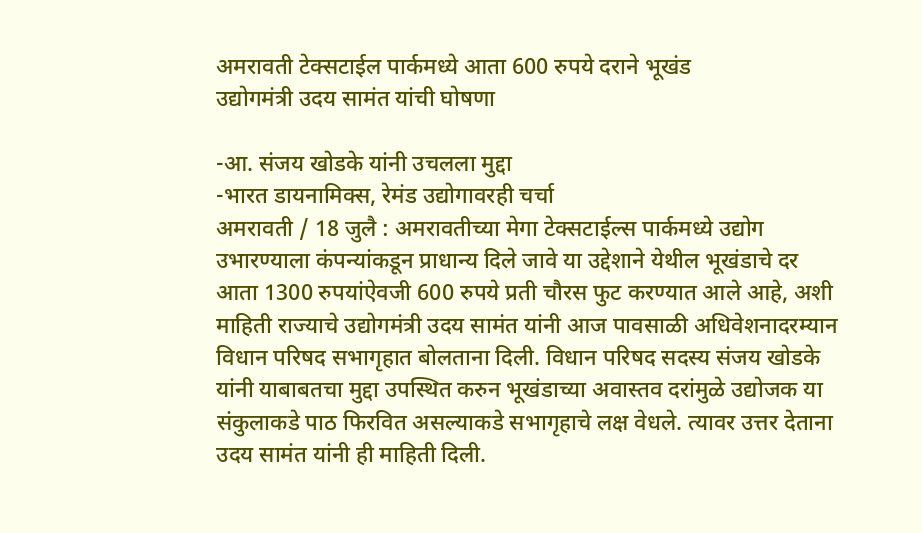अमरावती टेक्सटाईल पार्कमध्ये आता 600 रुपये दराने भूखंड
उद्योगमंत्री उदय सामंत यांची घोषणा

-आ. संजय खोडके यांनी उचलला मुद्दा
-भारत डायनामिक्स, रेमंड उद्योगावरही चर्चा
अमरावती / 18 जुलै : अमरावतीच्या मेगा टेक्सटाईल्स पार्कमध्ये उद्योग उभारण्याला कंपन्यांकडून प्राधान्य दिले जावे या उद्देशाने येथील भूखंडाचे दर आता 1300 रुपयांऐवजी 600 रुपये प्रती चौरस फुट करण्यात आले आहे, अशी माहिती राज्याचे उद्योगमंत्री उदय सामंत यांनी आज पावसाळी अधिवेशनादरम्यान विधान परिषद सभागृहात बोलताना दिली. विधान परिषद सदस्य संजय खोडके यांनी याबाबतचा मुद्दा उपस्थित करुन भूखंडाच्या अवास्तव दरांमुळे उद्योजक या संकुलाकडे पाठ फिरवित असल्याकडे सभागृहाचे लक्ष वेधले. त्यावर उत्तर देताना उदय सामंत यांनी ही माहिती दिली.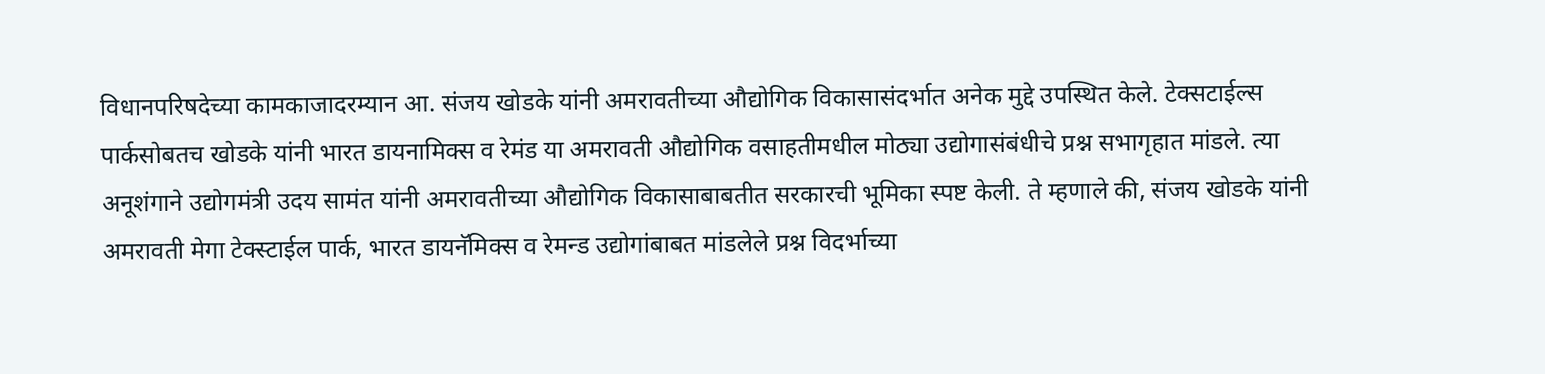विधानपरिषदेच्या कामकाजादरम्यान आ. संजय खोडके यांनी अमरावतीच्या औद्योगिक विकासासंदर्भात अनेक मुद्दे उपस्थित केले. टेक्सटाईल्स पार्कसोबतच खोडके यांनी भारत डायनामिक्स व रेमंड या अमरावती औद्योगिक वसाहतीमधील मोठ्या उद्योगासंबंधीचे प्रश्न सभागृहात मांडले. त्या अनूशंगाने उद्योगमंत्री उदय सामंत यांनी अमरावतीच्या औद्योगिक विकासाबाबतीत सरकारची भूमिका स्पष्ट केली. ते म्हणाले की, संजय खोडके यांनी अमरावती मेगा टेक्स्टाईल पार्क, भारत डायनॅमिक्स व रेमन्ड उद्योगांबाबत मांडलेले प्रश्न विदर्भाच्या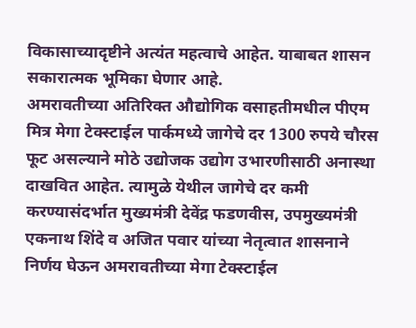विकासाच्यादृष्टीने अत्यंत महत्वाचे आहेत. याबाबत शासन सकारात्मक भूमिका घेणार आहे.
अमरावतीच्या अतिरिक्त औद्योगिक वसाहतीमधील पीएम मित्र मेगा टेक्स्टाईल पार्कमध्ये जागेचे दर 1300 रुपये चौरस फूट असल्याने मोठे उद्योजक उद्योग उभारणीसाठी अनास्था दाखवित आहेत. त्यामुळे येथील जागेचे दर कमी करण्यासंदर्भात मुख्यमंत्री देवेंद्र फडणवीस, उपमुख्यमंत्री एकनाथ शिंदे व अजित पवार यांच्या नेतृत्वात शासनाने निर्णय घेऊन अमरावतीच्या मेगा टेक्स्टाईल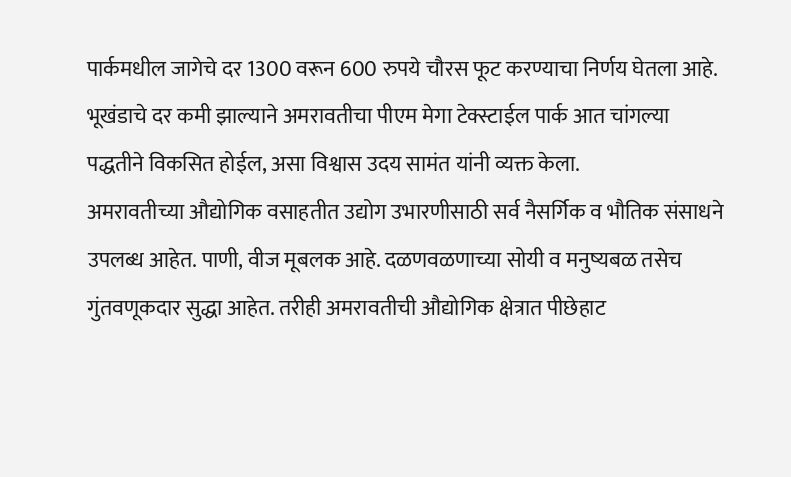पार्कमधील जागेचे दर 1300 वरून 600 रुपये चौरस फूट करण्याचा निर्णय घेतला आहे. भूखंडाचे दर कमी झाल्याने अमरावतीचा पीएम मेगा टेक्स्टाईल पार्क आत चांगल्या पद्धतीने विकसित होईल, असा विश्वास उदय सामंत यांनी व्यक्त केला.
अमरावतीच्या औद्योगिक वसाहतीत उद्योग उभारणीसाठी सर्व नैसर्गिक व भौतिक संसाधने उपलब्ध आहेत. पाणी, वीज मूबलक आहे. दळणवळणाच्या सोयी व मनुष्यबळ तसेच गुंतवणूकदार सुद्धा आहेत. तरीही अमरावतीची औद्योगिक क्षेत्रात पीछेहाट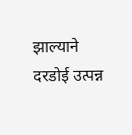झाल्याने दरडोई उत्पन्न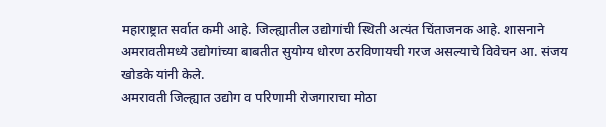महाराष्ट्रात सर्वात कमी आहे. जिल्ह्यातील उद्योगांची स्थिती अत्यंत चिंताजनक आहे. शासनाने अमरावतीमध्ये उद्योगांच्या बाबतीत सुयोग्य धोरण ठरविणायची गरज असल्याचे विवेचन आ. संजय खोडके यांनी केले.
अमरावती जिल्ह्यात उद्योग व परिणामी रोजगाराचा मोठा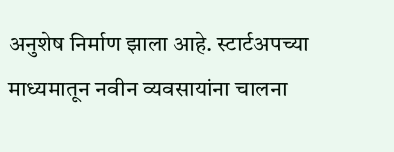अनुशेष निर्माण झाला आहे. स्टार्टअपच्या माध्यमातून नवीन व्यवसायांना चालना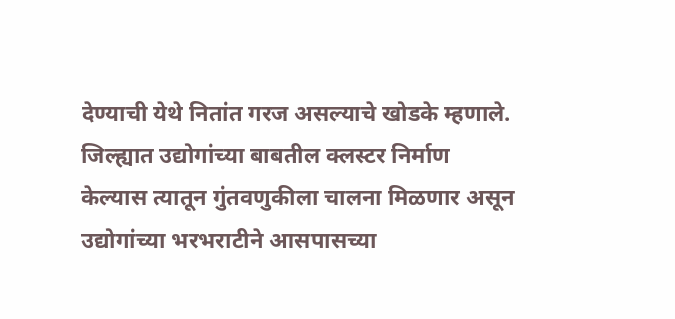देण्याची येथे नितांत गरज असल्याचे खोडके म्हणाले. जिल्ह्यात उद्योगांच्या बाबतील क्लस्टर निर्माण केल्यास त्यातून गुंतवणुकीला चालना मिळणार असून उद्योगांच्या भरभराटीने आसपासच्या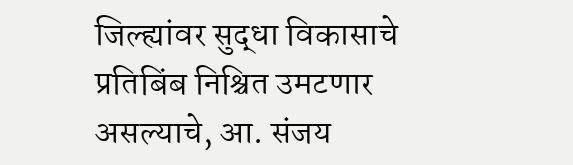जिल्ह्यांवर सुद्धा विकासाचे प्रतिबिंब निश्चित उमटणार असल्याचे, आ. संजय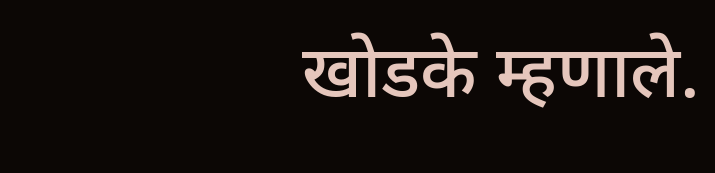खोडके म्हणाले.